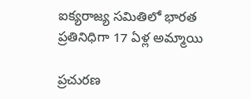ఐక్యరాజ్య స‌మితిలో భార‌త ప్ర‌తినిధిగా 17 ఏళ్ల అమ్మాయి

ప్రచురణ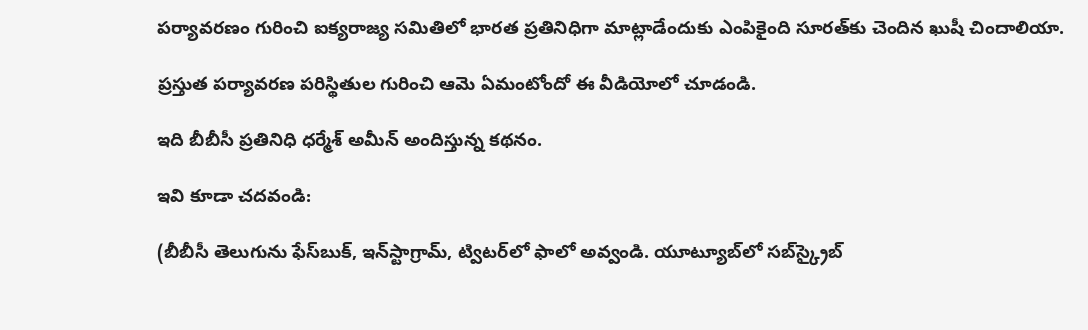ప‌ర్యావ‌రణం గురించి ఐక్యరాజ్య స‌మితిలో భార‌త ప్ర‌తినిధిగా మాట్లాడేందుకు ఎంపికైంది సూరత్‌కు చెందిన ఖుషీ చిందాలియా.

ప్ర‌స్తుత ప‌ర్యావ‌ర‌ణ ప‌రిస్థితుల గురించి ఆమె ఏమంటోందో ఈ వీడియోలో చూడండి.

ఇది బీబీసీ ప్ర‌తినిధి ధర్మేశ్ అమీన్ అందిస్తున్న క‌థ‌నం.

ఇవి కూడా చదవండి:

(బీబీసీ తెలుగును ఫేస్‌బుక్, ఇన్‌స్టాగ్రామ్‌, ట్విటర్‌లో ఫాలో అవ్వండి. యూట్యూబ్‌లో సబ్‌స్క్రైబ్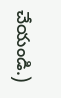చేయండి.)